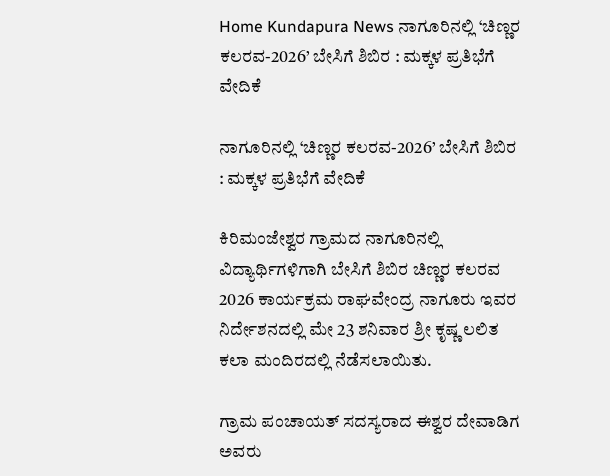Home Kundapura News ನಾಗೂರಿನಲ್ಲಿ ‘ಚಿಣ್ಣರ ಕಲರವ-2026’ ಬೇಸಿಗೆ ಶಿಬಿರ : ಮಕ್ಕಳ ಪ್ರತಿಭೆಗೆ ವೇದಿಕೆ

ನಾಗೂರಿನಲ್ಲಿ ‘ಚಿಣ್ಣರ ಕಲರವ-2026’ ಬೇಸಿಗೆ ಶಿಬಿರ : ಮಕ್ಕಳ ಪ್ರತಿಭೆಗೆ ವೇದಿಕೆ

ಕಿರಿಮಂಜೇಶ್ವರ ಗ್ರಾಮದ ನಾಗೂರಿನಲ್ಲಿ ವಿದ್ಯಾರ್ಥಿಗಳಿಗಾಗಿ ಬೇಸಿಗೆ ಶಿಬಿರ ಚಿಣ್ಣರ ಕಲರವ 2026 ಕಾರ್ಯಕ್ರಮ ರಾಘವೇಂದ್ರ ನಾಗೂರು ಇವರ ನಿರ್ದೇಶನದಲ್ಲಿ ಮೇ 23 ಶನಿವಾರ ಶ್ರೀ ಕೃಷ್ಣ ಲಲಿತ ಕಲಾ ಮಂದಿರದಲ್ಲಿ ನೆಡೆಸಲಾಯಿತು.

ಗ್ರಾಮ ಪಂಚಾಯತ್ ಸದಸ್ಯರಾದ ಈಶ್ವರ ದೇವಾಡಿಗ ಅವರು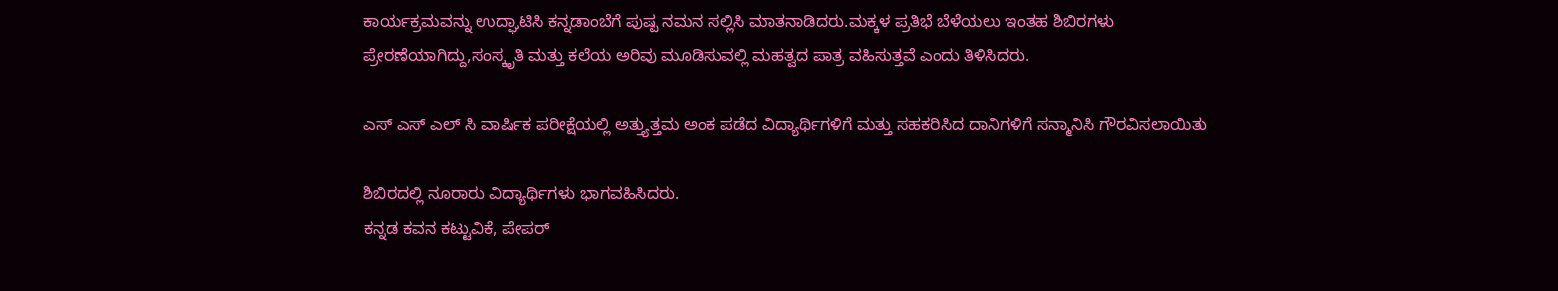ಕಾರ್ಯಕ್ರಮವನ್ನು ಉದ್ಘಾಟಿಸಿ ಕನ್ನಡಾಂಬೆಗೆ ಪುಷ್ಪ ನಮನ ಸಲ್ಲಿಸಿ ಮಾತನಾಡಿದರು.ಮಕ್ಕಳ ಪ್ರತಿಭೆ ಬೆಳೆಯಲು ಇಂತಹ ಶಿಬಿರಗಳು ಪ್ರೇರಣೆಯಾಗಿದ್ದು,ಸಂಸ್ಕೃತಿ ಮತ್ತು ಕಲೆಯ ಅರಿವು ಮೂಡಿಸುವಲ್ಲಿ ಮಹತ್ವದ ಪಾತ್ರ ವಹಿಸುತ್ತವೆ ಎಂದು ತಿಳಿಸಿದರು.

ಎಸ್ ಎಸ್ ಎಲ್ ಸಿ ವಾರ್ಷಿಕ ಪರೀಕ್ಷೆಯಲ್ಲಿ ಅತ್ತ್ಯುತ್ತಮ ಅಂಕ ಪಡೆದ ವಿದ್ಯಾರ್ಥಿಗಳಿಗೆ ಮತ್ತು ಸಹಕರಿಸಿದ ದಾನಿಗಳಿಗೆ ಸನ್ಮಾನಿಸಿ ಗೌರವಿಸಲಾಯಿತು

ಶಿಬಿರದಲ್ಲಿ ನೂರಾರು ವಿದ್ಯಾರ್ಥಿಗಳು ಭಾಗವಹಿಸಿದರು.
ಕನ್ನಡ ಕವನ ಕಟ್ಟುವಿಕೆ, ಪೇಪರ್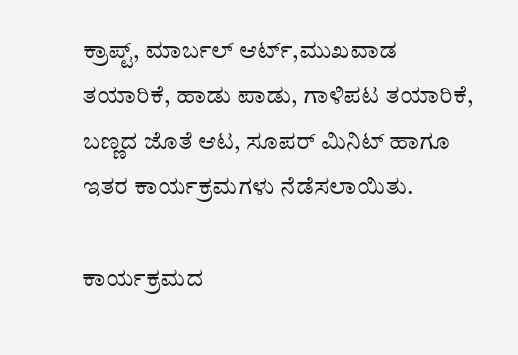ಕ್ರಾಪ್ಟ್, ಮಾರ್ಬಲ್ ಆರ್ಟ್,ಮುಖವಾಡ ತಯಾರಿಕೆ, ಹಾಡು ಪಾಡು, ಗಾಳಿಪಟ ತಯಾರಿಕೆ, ಬಣ್ಣದ ಜೊತೆ ಆಟ, ಸೂಪರ್ ಮಿನಿಟ್ ಹಾಗೂ ಇತರ ಕಾರ್ಯಕ್ರಮಗಳು ನೆಡೆಸಲಾಯಿತು.

ಕಾರ್ಯಕ್ರಮದ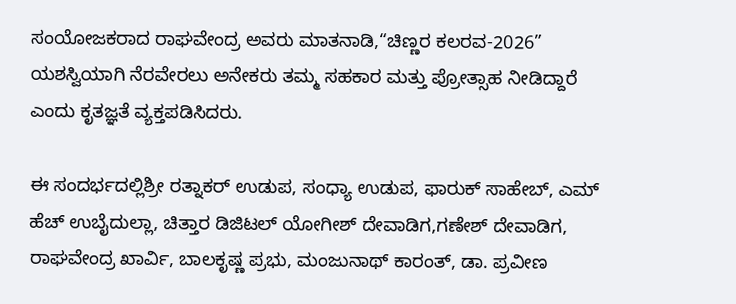ಸಂಯೋಜಕರಾದ ರಾಘವೇಂದ್ರ ಅವರು ಮಾತನಾಡಿ,“ಚಿಣ್ಣರ ಕಲರವ-2026” ಯಶಸ್ವಿಯಾಗಿ ನೆರವೇರಲು ಅನೇಕರು ತಮ್ಮ ಸಹಕಾರ ಮತ್ತು ಪ್ರೋತ್ಸಾಹ ನೀಡಿದ್ದಾರೆ ಎಂದು ಕೃತಜ್ಞತೆ ವ್ಯಕ್ತಪಡಿಸಿದರು.

ಈ ಸಂದರ್ಭದಲ್ಲಿಶ್ರೀ ರತ್ನಾಕರ್ ಉಡುಪ, ಸಂಧ್ಯಾ ಉಡುಪ, ಫಾರುಕ್ ಸಾಹೇಬ್, ಎಮ್ ಹೆಚ್ ಉಬೈದುಲ್ಲಾ, ಚಿತ್ತಾರ ಡಿಜಿಟಲ್ ಯೋಗೀಶ್ ದೇವಾಡಿಗ,ಗಣೇಶ್ ದೇವಾಡಿಗ, ರಾಘವೇಂದ್ರ ಖಾರ್ವಿ, ಬಾಲಕೃಷ್ಣ ಪ್ರಭು, ಮಂಜುನಾಥ್ ಕಾರಂತ್, ಡಾ. ಪ್ರವೀಣ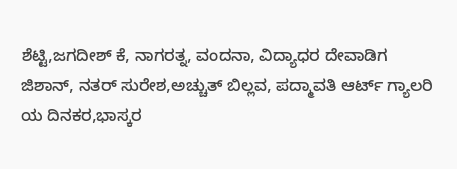ಶೆಟ್ಟಿ,ಜಗದೀಶ್ ಕೆ, ನಾಗರತ್ನ, ವಂದನಾ, ವಿದ್ಯಾಧರ ದೇವಾಡಿಗ ಜಿಶಾನ್, ನತರ್ ಸುರೇಶ,ಅಚ್ಚುತ್ ಬಿಲ್ಲವ, ಪದ್ಮಾವತಿ ಆರ್ಟ್ ಗ್ಯಾಲರಿ ಯ ದಿನಕರ,ಭಾಸ್ಕರ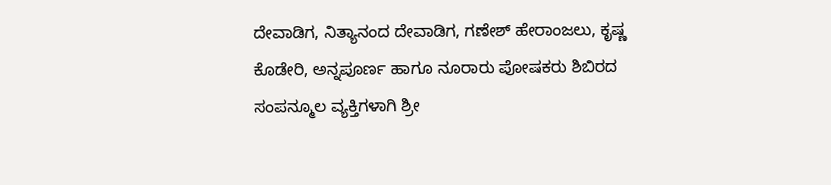ದೇವಾಡಿಗ, ನಿತ್ಯಾನಂದ ದೇವಾಡಿಗ, ಗಣೇಶ್ ಹೇರಾಂಜಲು, ಕೃಷ್ಣ ಕೊಡೇರಿ, ಅನ್ನಪೂರ್ಣ ಹಾಗೂ ನೂರಾರು ಪೋಷಕರು ಶಿಬಿರದ ಸಂಪನ್ಮೂಲ ವ್ಯಕ್ತಿಗಳಾಗಿ ಶ್ರೀ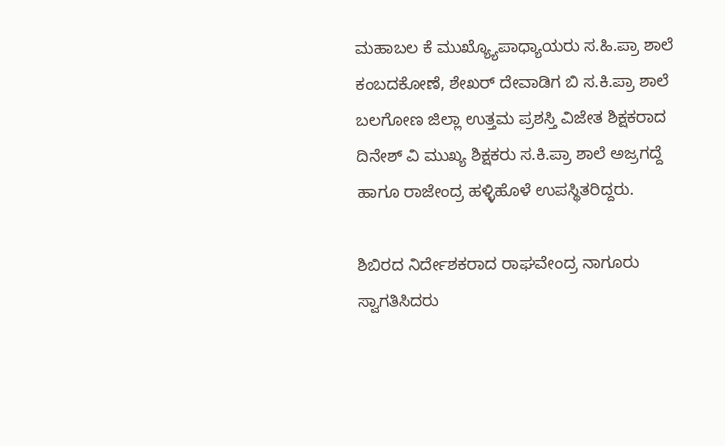ಮಹಾಬಲ ಕೆ ಮುಖ್ಯ್ಯೊಪಾಧ್ಯಾಯರು ಸ.ಹಿ.ಪ್ರಾ ಶಾಲೆ ಕಂಬದಕೋಣೆ, ಶೇಖರ್ ದೇವಾಡಿಗ ಬಿ ಸ.ಕಿ.ಪ್ರಾ ಶಾಲೆ ಬಲಗೋಣ ಜಿಲ್ಲಾ ಉತ್ತಮ ಪ್ರಶಸ್ತಿ ವಿಜೇತ ಶಿಕ್ಷಕರಾದ ದಿನೇಶ್ ವಿ ಮುಖ್ಯ ಶಿಕ್ಷಕರು ಸ.ಕಿ.ಪ್ರಾ ಶಾಲೆ ಅಜ್ರಗದ್ದೆ ಹಾಗೂ ರಾಜೇಂದ್ರ ಹಳ್ಳಿಹೊಳೆ ಉಪಸ್ಥಿತರಿದ್ದರು.

ಶಿಬಿರದ ನಿರ್ದೇಶಕರಾದ ರಾಘವೇಂದ್ರ ನಾಗೂರು ಸ್ವಾಗತಿಸಿದರು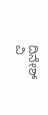ದಿನೇಶ್ ವಿ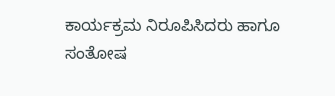ಕಾರ್ಯಕ್ರಮ ನಿರೂಪಿಸಿದರು ಹಾಗೂ ಸಂತೋಷ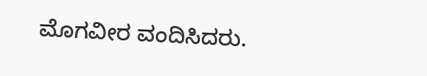ಮೊಗವೀರ ವಂದಿಸಿದರು.